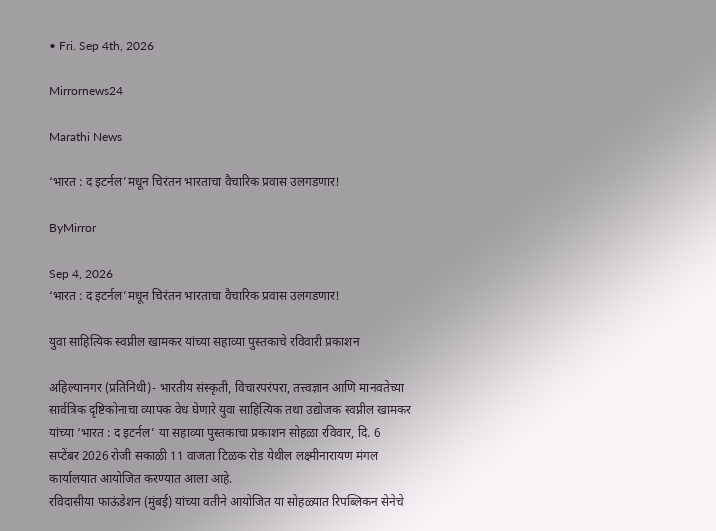• Fri. Sep 4th, 2026

Mirrornews24

Marathi News

‘भारत : द इटर्नल’मधून चिरंतन भारताचा वैचारिक प्रवास उलगडणार!

ByMirror

Sep 4, 2026
‘भारत : द इटर्नल’मधून चिरंतन भारताचा वैचारिक प्रवास उलगडणार!

युवा साहित्यिक स्वप्नील खामकर यांच्या सहाव्या पुस्तकाचे रविवारी प्रकाशन

अहिल्यानगर (प्रतिनिधी)- भारतीय संस्कृती, विचारपरंपरा, तत्त्वज्ञान आणि मानवतेच्या सार्वत्रिक दृष्टिकोनाचा व्यापक वेध घेणारे युवा साहित्यिक तथा उद्योजक स्वप्नील खामकर यांच्या ‘भारत : द इटर्नल’ या सहाव्या पुस्तकाचा प्रकाशन सोहळा रविवार, दि. 6 सप्टेंबर 2026 रोजी सकाळी 11 वाजता टिळक रोड येथील लक्ष्मीनारायण मंगल कार्यालयात आयोजित करण्यात आला आहे.
रविदासीया फाऊंडेशन (मुंबई) यांच्या वतीने आयोजित या सोहळ्यात रिपब्लिकन सेनेचे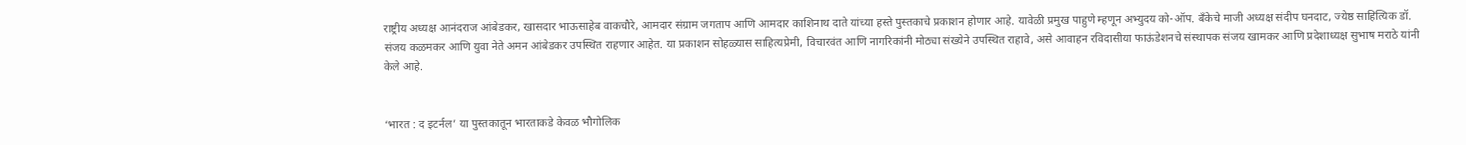राष्ट्रीय अध्यक्ष आनंदराज आंबेडकर, खासदार भाऊसाहेब वाकचौरे, आमदार संग्राम जगताप आणि आमदार काशिनाथ दाते यांच्या हस्ते पुस्तकाचे प्रकाशन होणार आहे. यावेळी प्रमुख पाहुणे म्हणून अभ्युदय को-ऑप. बँकेचे माजी अध्यक्ष संदीप घनदाट, ज्येष्ठ साहित्यिक डॉ. संजय कळमकर आणि युवा नेते अमन आंबेडकर उपस्थित राहणार आहेत. या प्रकाशन सोहळ्यास साहित्यप्रेमी, विचारवंत आणि नागरिकांनी मोठ्या संख्येने उपस्थित राहावे, असे आवाहन रविदासीया फाऊंडेशनचे संस्थापक संजय खामकर आणि प्रदेशाध्यक्ष सुभाष मराठे यांनी केले आहे.


‘भारत : द इटर्नल’ या पुस्तकातून भारताकडे केवळ भौगोलिक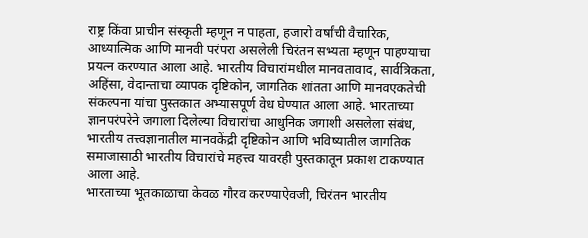राष्ट्र किंवा प्राचीन संस्कृती म्हणून न पाहता, हजारो वर्षांची वैचारिक, आध्यात्मिक आणि मानवी परंपरा असलेली चिरंतन सभ्यता म्हणून पाहण्याचा प्रयत्न करण्यात आला आहे. भारतीय विचारांमधील मानवतावाद, सार्वत्रिकता, अहिंसा, वेदान्ताचा व्यापक दृष्टिकोन, जागतिक शांतता आणि मानवएकतेची संकल्पना यांचा पुस्तकात अभ्यासपूर्ण वेध घेण्यात आला आहे. भारताच्या ज्ञानपरंपरेने जगाला दिलेल्या विचारांचा आधुनिक जगाशी असलेला संबंध, भारतीय तत्त्वज्ञानातील मानवकेंद्री दृष्टिकोन आणि भविष्यातील जागतिक समाजासाठी भारतीय विचारांचे महत्त्व यावरही पुस्तकातून प्रकाश टाकण्यात आला आहे.
भारताच्या भूतकाळाचा केवळ गौरव करण्याऐवजी, चिरंतन भारतीय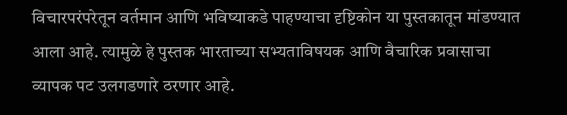विचारपरंपरेतून वर्तमान आणि भविष्याकडे पाहण्याचा दृष्टिकोन या पुस्तकातून मांडण्यात आला आहे. त्यामुळे हे पुस्तक भारताच्या सभ्यताविषयक आणि वैचारिक प्रवासाचा व्यापक पट उलगडणारे ठरणार आहे.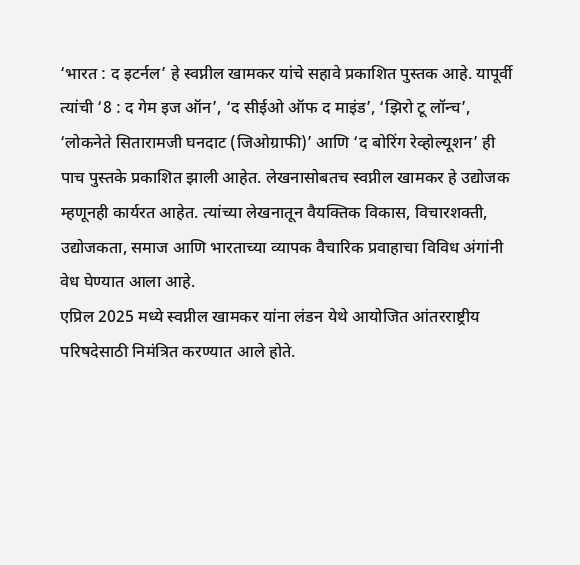‘भारत : द इटर्नल’ हे स्वप्नील खामकर यांचे सहावे प्रकाशित पुस्तक आहे. यापूर्वी त्यांची ‘8 : द गेम इज ऑन’, ‘द सीईओ ऑफ द माइंड’, ‘झिरो टू लॉन्च’, ‘लोकनेते सितारामजी घनदाट (जिओग्राफी)’ आणि ‘द बोरिंग रेव्होल्यूशन’ ही पाच पुस्तके प्रकाशित झाली आहेत. लेखनासोबतच स्वप्नील खामकर हे उद्योजक म्हणूनही कार्यरत आहेत. त्यांच्या लेखनातून वैयक्तिक विकास, विचारशक्ती, उद्योजकता, समाज आणि भारताच्या व्यापक वैचारिक प्रवाहाचा विविध अंगांनी वेध घेण्यात आला आहे.
एप्रिल 2025 मध्ये स्वप्नील खामकर यांना लंडन येथे आयोजित आंतरराष्ट्रीय परिषदेसाठी निमंत्रित करण्यात आले होते.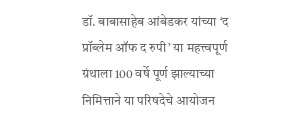डॉ. बाबासाहेब आंबेडकर यांच्या ‘द प्रॉब्लेम ऑफ द रुपी’ या महत्त्वपूर्ण ग्रंथाला 100 वर्षे पूर्ण झाल्याच्या निमित्ताने या परिषदेचे आयोजन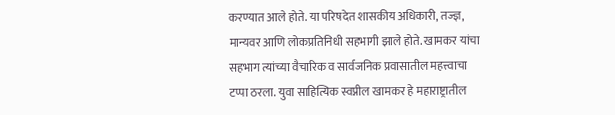करण्यात आले होते. या परिषदेत शासकीय अधिकारी, तज्ज्ञ, मान्यवर आणि लोकप्रतिनिधी सहभागी झाले होते. खामकर यांचा सहभाग त्यांच्या वैचारिक व सार्वजनिक प्रवासातील महत्त्वाचा टप्पा ठरला. युवा साहित्यिक स्वप्नील खामकर हे महाराष्ट्रातील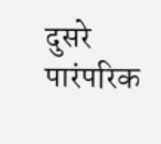दुसरे पारंपरिक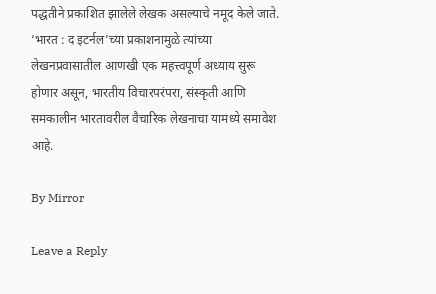पद्धतीने प्रकाशित झालेले लेखक असल्याचे नमूद केले जाते. ‘भारत : द इटर्नल’च्या प्रकाशनामुळे त्यांच्या लेखनप्रवासातील आणखी एक महत्त्वपूर्ण अध्याय सुरू होणार असून, भारतीय विचारपरंपरा, संस्कृती आणि समकालीन भारतावरील वैचारिक लेखनाचा यामध्ये समावेश आहे.

By Mirror

Leave a Reply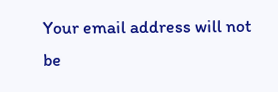Your email address will not be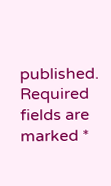published. Required fields are marked *